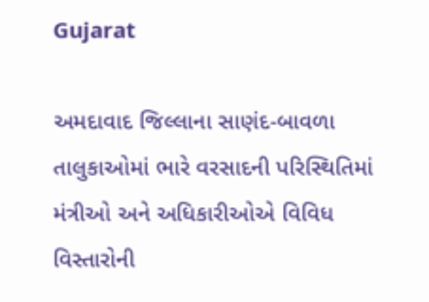Gujarat

અમદાવાદ જિલ્લાના સાણંદ-બાવળા તાલુકાઓમાં ભારે વરસાદની પરિસ્થિતિમાં મંત્રીઓ અને અધિકારીઓએ વિવિધ વિસ્તારોની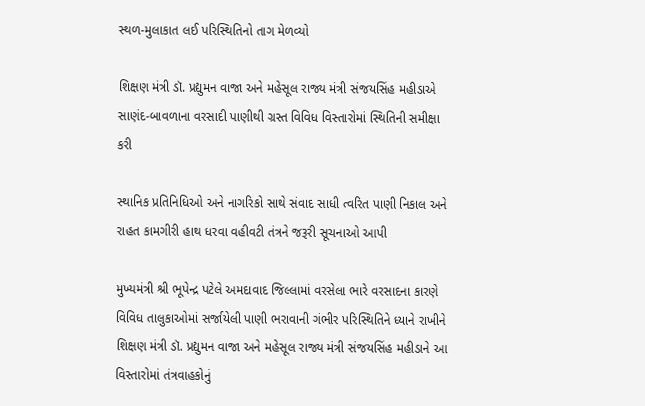સ્થળ-મુલાકાત લઈ પરિસ્થિતિનો તાગ મેળવ્યો

શિક્ષણ મંત્રી ડૉ. પ્રદ્યુમન વાજા અને મહેસૂલ રાજ્ય મંત્રી સંજયસિંહ મહીડાએ સાણંદ-બાવળાના વરસાદી પાણીથી ગ્રસ્ત વિવિધ વિસ્તારોમાં સ્થિતિની સમીક્ષા કરી

સ્થાનિક પ્રતિનિધિઓ અને નાગરિકો સાથે સંવાદ સાધી ત્વરિત પાણી નિકાલ અને રાહત કામગીરી હાથ ધરવા વહીવટી તંત્રને જરૂરી સૂચનાઓ આપી

મુખ્યમંત્રી શ્રી ભૂપેન્દ્ર પટેલે અમદાવાદ જિલ્લામાં વરસેલા ભારે વરસાદના કારણે વિવિધ તાલુકાઓમાં સર્જાયેલી પાણી ભરાવાની ગંભીર પરિસ્થિતિને ધ્યાને રાખીને શિક્ષણ મંત્રી ડૉ. પ્રદ્યુમન વાજા અને મહેસૂલ રાજ્ય મંત્રી સંજયસિંહ મહીડાને આ વિસ્તારોમાં તંત્રવાહકોનું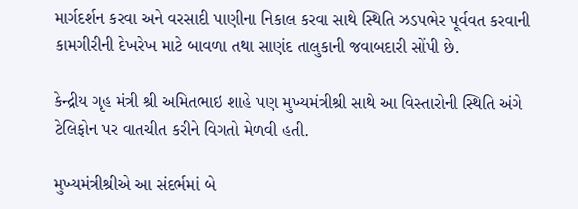માર્ગદર્શન કરવા અને વરસાદી પાણીના નિકાલ કરવા સાથે સ્થિતિ ઝડપભેર પૂર્વવત કરવાની કામગીરીની દેખરેખ માટે બાવળા તથા સાણંદ તાલુકાની જવાબદારી સોંપી છે.

કેન્દ્રીય ગૃહ મંત્રી શ્રી અમિતભાઇ શાહે પણ મુખ્યમંત્રીશ્રી સાથે આ વિસ્તારોની સ્થિતિ અંગે ટેલિફોન પર વાતચીત કરીને વિગતો મેળવી હતી.

મુખ્યમંત્રીશ્રીએ આ સંદર્ભમાં બે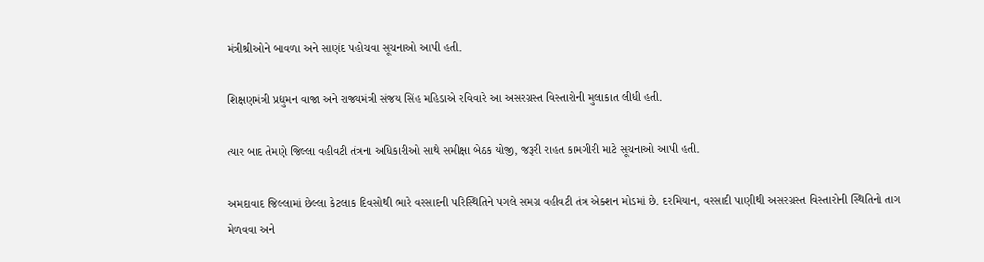મંત્રીશ્રીઓને બાવળા અને સાણંદ પહોચવા સૂચનાઓ આપી હતી.

શિક્ષણમંત્રી પ્રદ્યુમન વાજા અને રાજ્યમંત્રી સંજય સિંહ મહિડાએ રવિવારે આ અસરગ્રસ્ત વિસ્તારોની મુલાકાત લીધી હતી.

ત્યાર બાદ તેમણે જિલ્લા વહીવટી તંત્રના અધિકારીઓ સાથે સમીક્ષા બેઠક યોજી, જરૂરી રાહત કામગીરી માટે સૂચનાઓ આપી હતી.

અમદાવાદ જિલ્લામાં છેલ્લા કેટલાક દિવસોથી ભારે વરસાદની પરિસ્થિતિને પગલે સમગ્ર વહીવટી તંત્ર એક્શન મોડમાં છે. દરમિયાન, વરસાદી પાણીથી અસરગ્રસ્ત વિસ્તારોની સ્થિતિનો તાગ મેળવવા અને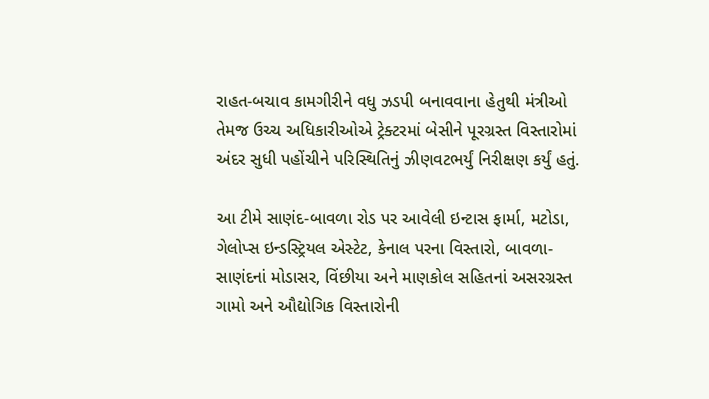રાહત-બચાવ કામગીરીને વધુ ઝડપી બનાવવાના હેતુથી મંત્રીઓ તેમજ ઉચ્ચ અધિકારીઓએ ટ્રેક્ટરમાં બેસીને પૂરગ્રસ્ત વિસ્તારોમાં અંદર સુધી પહોંચીને પરિસ્થિતિનું ઝીણવટભર્યું નિરીક્ષણ કર્યું હતું.

આ ટીમે સાણંદ-બાવળા રોડ પર આવેલી ઇન્ટાસ ફાર્મા, મટોડા, ગેલોપ્સ ઇન્ડસ્ટ્રિયલ એસ્ટેટ, કેનાલ પરના વિસ્તારો, બાવળા-સાણંદનાં મોડાસર, વિંછીયા અને માણકોલ સહિતનાં અસરગ્રસ્ત ગામો અને ઔદ્યોગિક વિસ્તારોની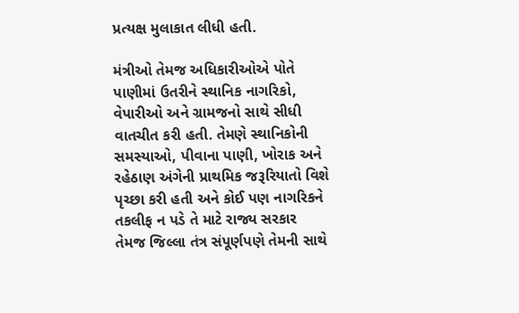પ્રત્યક્ષ મુલાકાત લીધી હતી.

મંત્રીઓ તેમજ અધિકારીઓએ પોતે પાણીમાં ઉતરીને સ્થાનિક નાગરિકો, વેપારીઓ અને ગ્રામજનો સાથે સીધી વાતચીત કરી હતી. તેમણે સ્થાનિકોની સમસ્યાઓ, પીવાના પાણી, ખોરાક અને રહેઠાણ અંગેની પ્રાથમિક જરૂરિયાતો વિશે પૃચ્છા કરી હતી અને કોઈ પણ નાગરિકને તકલીફ ન પડે તે માટે રાજ્ય સરકાર તેમજ જિલ્લા તંત્ર સંપૂર્ણપણે તેમની સાથે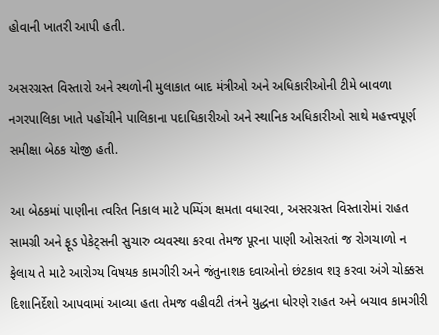હોવાની ખાતરી આપી હતી.

અસરગ્રસ્ત વિસ્તારો અને સ્થળોની મુલાકાત બાદ મંત્રીઓ અને અધિકારીઓની ટીમે બાવળા નગરપાલિકા ખાતે પહોંચીને પાલિકાના પદાધિકારીઓ અને સ્થાનિક અધિકારીઓ સાથે મહત્ત્વપૂર્ણ સમીક્ષા બેઠક યોજી હતી.

આ બેઠકમાં પાણીના ત્વરિત નિકાલ માટે પમ્પિંગ ક્ષમતા વધારવા, અસરગ્રસ્ત વિસ્તારોમાં રાહત સામગ્રી અને ફૂડ પેકેટ્સની સુચારુ વ્યવસ્થા કરવા તેમજ પૂરના પાણી ઓસરતાં જ રોગચાળો ન ફેલાય તે માટે આરોગ્ય વિષયક કામગીરી અને જંતુનાશક દવાઓનો છંટકાવ શરૂ કરવા અંગે ચોક્કસ દિશાનિર્દેશો આપવામાં આવ્યા હતા તેમજ વહીવટી તંત્રને યુદ્ધના ધોરણે રાહત અને બચાવ કામગીરી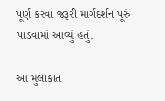પૂર્ણ કરવા જરૂરી માર્ગદર્શન પૂરું પાડવામાં આવ્યું હતું.

આ મુલાકાત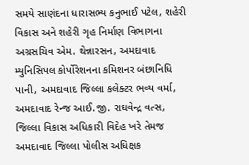સમયે સાણંદના ધારાસભ્ય કનુભાઈ પટેલ, શહેરી વિકાસ અને શહેરી ગૃહ નિર્માણ વિભાગના અગ્રસચિવ એમ. થેન્નારસન, અમદાવાદ મ્યુનિસિપલ કોર્પોરેશનના કમિશનર બંછાનિધિ પાની, અમદાવાદ જિલ્લા કલેક્ટર ભવ્ય વર્મા, અમદાવાદ રેન્જ આઈ.જી. રાઘવેન્દ્ર વત્સ, જિલ્લા વિકાસ અધિકારી વિદેહ ખરે તેમજ અમદાવાદ જિલ્લા પોલીસ અધિક્ષક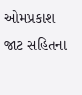ઓમપ્રકાશ જાટ સહિતના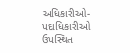અધિકારીઓ-પદાધિકારીઓ ઉપસ્થિત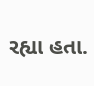રહ્યા હતા.